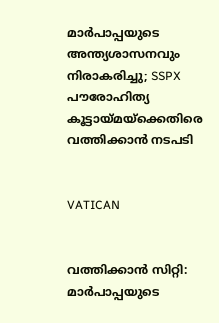മാര്‍പാപ്പയുടെ അന്ത്യശാസനവും നിരാകരിച്ചു; SSPX പൗരോഹിത്യ കൂട്ടായ്മയ്ക്കെതിരെ വത്തിക്കാന്‍ നടപടി


VATICAN


വത്തിക്കാന്‍ സിറ്റി:   മാര്‍പാപ്പയുടെ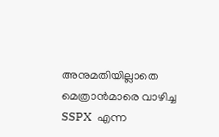അനുമതിയില്ലാതെ മെത്രാന്‍മാരെ വാഴിച്ച SSPX  എന്ന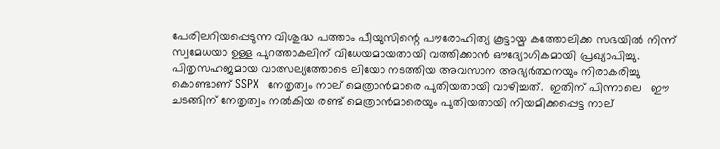പേരിലറിയപ്പെടുന്ന വിശുദ്ധ പത്താം പീയുസിന്റെ പൗരോഹിത്യ കൂട്ടായ്മ കത്തോലിക്ക സഭയില്‍ നിന്ന് സ്വമേധയാ ഉള്ള പുറത്താകലിന് വിധേയമായതായി വത്തിക്കാന്‍ ഔദ്യോഗികമായി പ്രഖ്യാപിച്ചു. പിതൃസഹജമായ വാത്സല്യത്തോടെ ലിയോ നടത്തിയ അവസാന അഭ്യര്‍ത്ഥനയും നിരാകരിച്ചു കൊണ്ടാണ് SSPX  നേതൃത്വം നാല് മെത്രാന്‍മാരെ പുതിയതായി വാഴിച്ചത്.  ഇതിന് പിന്നാലെ   ഈ ചടങ്ങിന് നേതൃത്വം നല്‍കിയ രണ്ട് മെത്രാന്‍മാരെയും പുതിയതായി നിയമിക്കപ്പെട്ട നാല്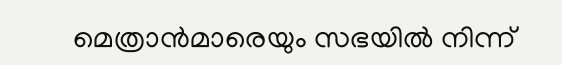മെത്രാന്‍മാരെയും സഭയില്‍ നിന്ന്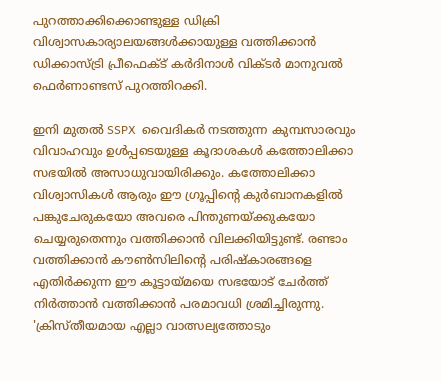പുറത്താക്കിക്കൊണ്ടുള്ള ഡിക്രി  വിശ്വാസകാര്യാലയങ്ങള്‍ക്കായുള്ള വത്തിക്കാന്‍ ഡിക്കാസ്ട്രി പ്രീഫെക്ട് കര്‍ദിനാള്‍ വിക്ടര്‍ മാനുവല്‍ ഫെര്‍ണാണ്ടസ് പുറത്തിറക്കി.

ഇനി മുതല്‍ SSPX  വൈദികര്‍ നടത്തുന്ന കുമ്പസാരവും വിവാഹവും ഉള്‍പ്പടെയുള്ള കൂദാശകള്‍ കത്തോലിക്കാ സഭയില്‍ അസാധുവായിരിക്കും. കത്തോലിക്കാ വിശ്വാസികള്‍ ആരും ഈ ഗ്രൂപ്പിന്റെ കുര്‍ബാനകളില്‍ പങ്കുചേരുകയോ അവരെ പിന്തുണയ്ക്കുകയോ ചെയ്യരുതെന്നും വത്തിക്കാന്‍ വിലക്കിയിട്ടുണ്ട്. രണ്ടാം വത്തിക്കാന്‍ കൗണ്‍സിലിന്റെ പരിഷ്‌കാരങ്ങളെ എതിര്‍ക്കുന്ന ഈ കൂട്ടായ്മയെ സഭയോട് ചേര്‍ത്ത് നിര്‍ത്താന്‍ വത്തിക്കാന്‍ പരമാവധി ശ്രമിച്ചിരുന്നു. 'ക്രിസ്തീയമായ എല്ലാ വാത്സല്യത്തോടും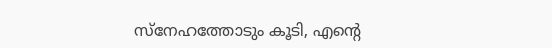സ്നേഹത്തോടും കൂടി, എന്റെ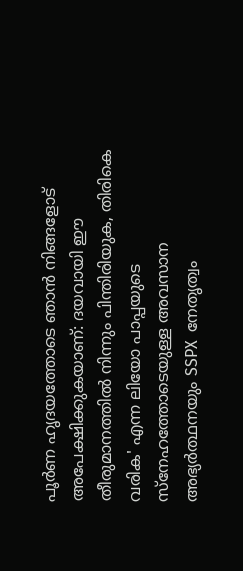പൂര്‍ണ ഹൃദയത്തോടെ ഞാന്‍ നിങ്ങളോട് അപേക്ഷിക്കുകയാണ്: ദയവായി ഈ തീരുമാനത്തില്‍ നിന്നും പിന്തിരിയുക, തിരികെ വരിക' എന്ന ലിയോ പാപ്പയുടെ സ്നേഹത്തോടെയുള്ള അവസാന അഭ്യര്‍ത്ഥനയും SSPX  നേതൃത്വം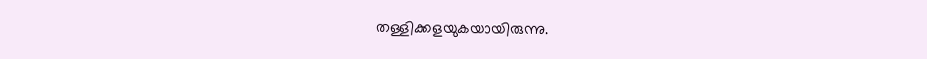തള്ളിക്കളയുകയായിരുന്നു.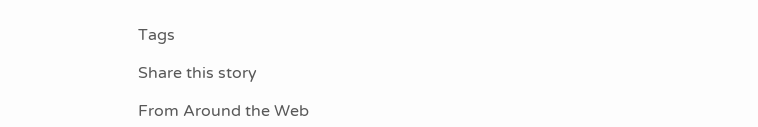Tags

Share this story

From Around the Web